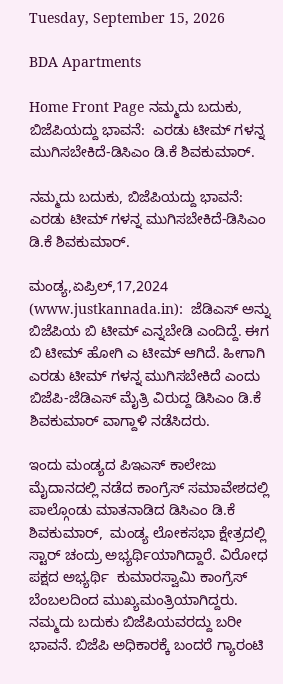Tuesday, September 15, 2026

BDA Apartments

Home Front Page ನಮ್ಮದು ಬದುಕು, ಬಿಜೆಪಿಯದ್ದು ಭಾವನೆ:  ಎರಡು ಟೀಮ್ ಗಳನ್ನ ಮುಗಿಸಬೇಕಿದೆ-ಡಿಸಿಎಂ ಡಿ.ಕೆ ಶಿವಕುಮಾರ್.

ನಮ್ಮದು ಬದುಕು, ಬಿಜೆಪಿಯದ್ದು ಭಾವನೆ:  ಎರಡು ಟೀಮ್ ಗಳನ್ನ ಮುಗಿಸಬೇಕಿದೆ-ಡಿಸಿಎಂ ಡಿ.ಕೆ ಶಿವಕುಮಾರ್.

ಮಂಡ್ಯ,ಏಪ್ರಿಲ್,17,2024 (www.justkannada.in):  ಜೆಡಿಎಸ್ ಅನ್ನು ಬಿಜೆಪಿಯ ಬಿ ಟೀಮ್ ಎನ್ನಬೇಡಿ ಎಂದಿದ್ದೆ. ಈಗ ಬಿ ಟೀಮ್ ಹೋಗಿ ಎ ಟೀಮ್ ಆಗಿದೆ. ಹೀಗಾಗಿ ಎರಡು ಟೀಮ್ ಗಳನ್ನ ಮುಗಿಸಬೇಕಿದೆ ಎಂದು ಬಿಜೆಪಿ-ಜೆಡಿಎಸ್ ಮೈತ್ರಿ ವಿರುದ್ದ ಡಿಸಿಎಂ ಡಿ.ಕೆ ಶಿವಕುಮಾರ್ ವಾಗ್ದಾಳಿ ನಡೆಸಿದರು.

ಇಂದು ಮಂಡ್ಯದ ಪಿಇಎಸ್ ಕಾಲೇಜು ಮೈದಾನದಲ್ಲಿ ನಡೆದ ಕಾಂಗ್ರೆಸ್ ಸಮಾವೇಶದಲ್ಲಿ ಪಾಲ್ಗೊಂಡು ಮಾತನಾಡಿದ ಡಿಸಿಎಂ ಡಿ.ಕೆ ಶಿವಕುಮಾರ್,  ಮಂಡ್ಯ ಲೋಕಸಭಾ ಕ್ಷೇತ್ರದಲ್ಲಿ ಸ್ಟಾರ್ ಚಂದ್ರು ಅಭ್ಯರ್ಥಿಯಾಗಿದ್ದಾರೆ. ವಿರೋಧ ಪಕ್ಷದ ಅಭ್ಯರ್ಥಿ  ಕುಮಾರಸ್ವಾಮಿ ಕಾಂಗ್ರೆಸ್ ಬೆಂಬಲದಿಂದ ಮುಖ್ಯಮಂತ್ರಿಯಾಗಿದ್ದರು. ನಮ್ಮದು ಬದುಕು ಬಿಜೆಪಿಯವರದ್ದು ಬರೀ ಭಾವನೆ. ಬಿಜೆಪಿ ಅಧಿಕಾರಕ್ಕೆ ಬಂದರೆ ಗ್ಯಾರಂಟಿ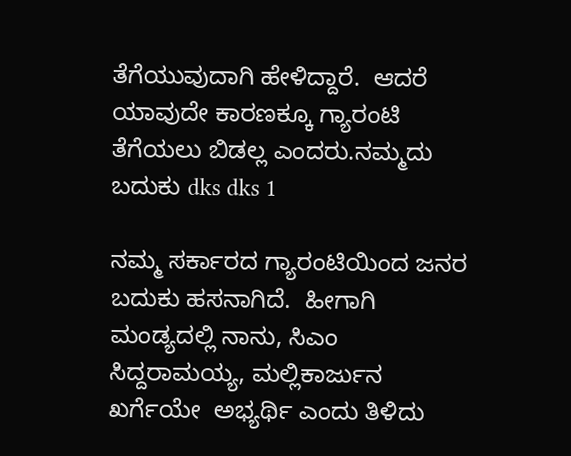ತೆಗೆಯುವುದಾಗಿ ಹೇಳಿದ್ದಾರೆ.  ಆದರೆ ಯಾವುದೇ ಕಾರಣಕ್ಕೂ ಗ್ಯಾರಂಟಿ ತೆಗೆಯಲು ಬಿಡಲ್ಲ ಎಂದರು.ನಮ್ಮದು ಬದುಕು dks dks 1

ನಮ್ಮ ಸರ್ಕಾರದ ಗ್ಯಾರಂಟಿಯಿಂದ ಜನರ ಬದುಕು ಹಸನಾಗಿದೆ.  ಹೀಗಾಗಿ ಮಂಡ್ಯದಲ್ಲಿ ನಾನು, ಸಿಎಂ ಸಿದ್ದರಾಮಯ್ಯ, ಮಲ್ಲಿಕಾರ್ಜುನ ಖರ್ಗೆಯೇ  ಅಭ್ಯರ್ಥಿ ಎಂದು ತಿಳಿದು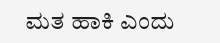ಮತ ಹಾಕಿ ಎಂದು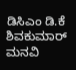ಡಿಸಿಎಂ ಡಿ.ಕೆ ಶಿವಕುಮಾರ್ ಮನವಿ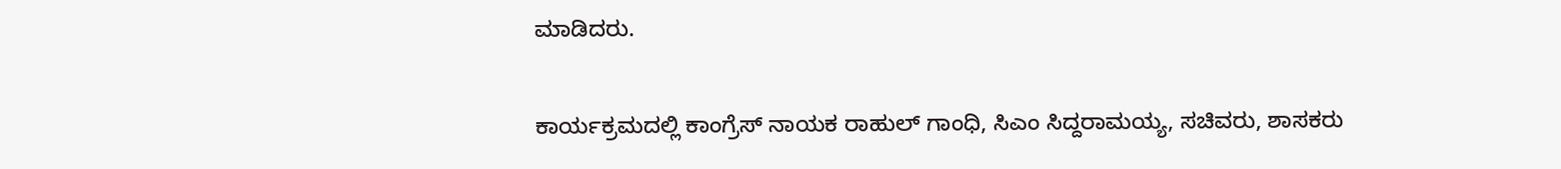ಮಾಡಿದರು.

ಕಾರ್ಯಕ್ರಮದಲ್ಲಿ ಕಾಂಗ್ರೆಸ್ ನಾಯಕ ರಾಹುಲ್ ಗಾಂಧಿ, ಸಿಎಂ ಸಿದ್ದರಾಮಯ್ಯ, ಸಚಿವರು, ಶಾಸಕರು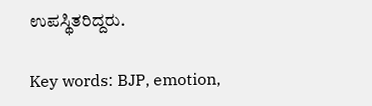ಉಪಸ್ಥಿತರಿದ್ದರು.

Key words: BJP, emotion,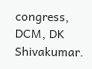congress, DCM, DK Shivakumar.